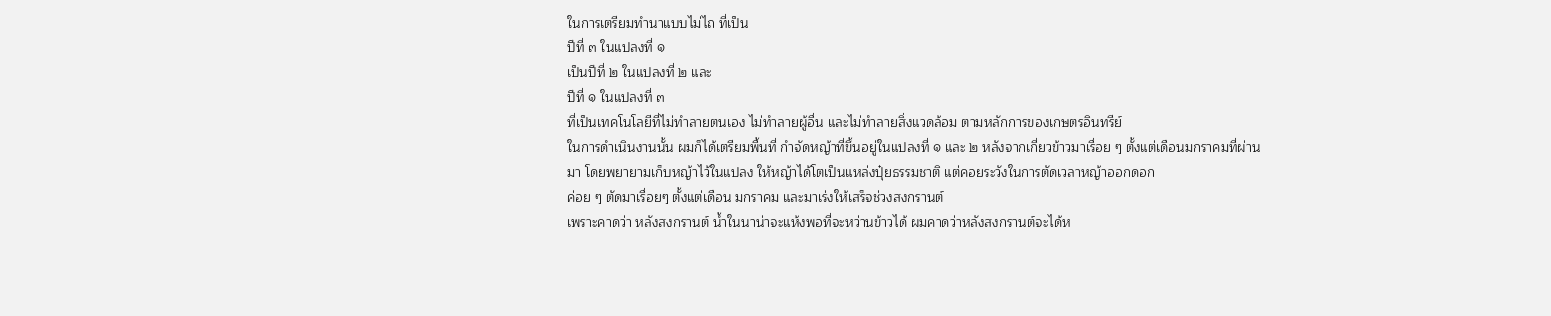ในการเตรียมทำนาแบบไม่ไถ ที่เป็น
ปีที่ ๓ ในแปลงที่ ๑
เป็นปีที่ ๒ ในแปลงที่ ๒ และ
ปีที่ ๑ ในแปลงที่ ๓
ที่เป็นเทคโนโลยีที่ไม่ทำลายตนเอง ไม่ทำลายผู้อื่น และไม่ทำลายสิ่งแวดล้อม ตามหลักการของเกษตรอินทรีย์
ในการดำเนินงานนั้น ผมก็ได้เตรียมพื้นที่ กำจัดหญ้าที่ขึ้นอยู่ในแปลงที่ ๑ และ ๒ หลังจากเกี่ยวข้าวมาเรื่อย ๆ ตั้งแต่เดือนมกราคมที่ผ่านมา โดยพยายามเก็บหญ้าไว้ในแปลง ให้หญ้าได้โตเป็นแหล่งปุ๋ยธรรมชาติ แต่คอยระวังในการตัดเวลาหญ้าออกดอก
ค่อย ๆ ตัดมาเรื่อยๆ ตั้งแต่เดือน มกราคม และมาเร่งให้เสร็จช่วงสงกรานต์
เพราะคาดว่า หลังสงกรานต์ น้ำในนาน่าจะแห้งพอที่จะหว่านข้าวได้ ผมคาดว่าหลังสงกรานต์จะได้ห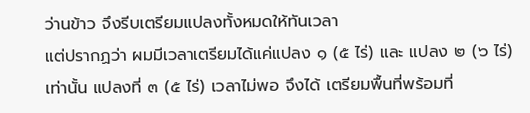ว่านข้าว จึงรีบเตรียมแปลงทั้งหมดให้ทันเวลา
แต่ปรากฏว่า ผมมีเวลาเตรียมได้แค่แปลง ๑ (๕ ไร่) และ แปลง ๒ (๖ ไร่) เท่านั้น แปลงที่ ๓ (๕ ไร่) เวลาไม่พอ จึงได้ เตรียมพื้นที่พร้อมที่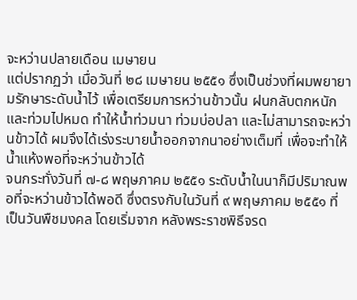จะหว่านปลายเดือน เมษายน
แต่ปรากฏว่า เมื่อวันที่ ๒๘ เมษายน ๒๕๕๑ ซึ่งเป็นช่วงที่ผมพยายามรักษาระดับน้ำไว้ เพื่อเตรียมการหว่านข้าวนั้น ฝนกลับตกหนักและท่วมไปหมด ทำให้น้ำท่วมนา ท่วมบ่อปลา และไม่สามารถจะหว่านข้าวได้ ผมจึงได้เร่งระบายน้ำออกจากนาอย่างเต็มที่ เพื่อจะทำให้น้ำแห้งพอที่จะหว่านข้าวได้
จนกระทั่งวันที่ ๗-๘ พฤษภาคม ๒๕๕๑ ระดับน้ำในนาก็มีปริมาณพอที่จะหว่านข้าวได้พอดี ซึ่งตรงกับในวันที่ ๙ พฤษภาคม ๒๕๕๑ ที่เป็นวันพืชมงคล โดยเริ่มจาก หลังพระราชพิธีจรด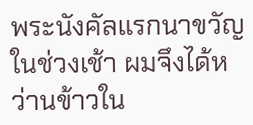พระนังคัลแรกนาขวัญในช่วงเช้า ผมจึงได้หว่านข้าวใน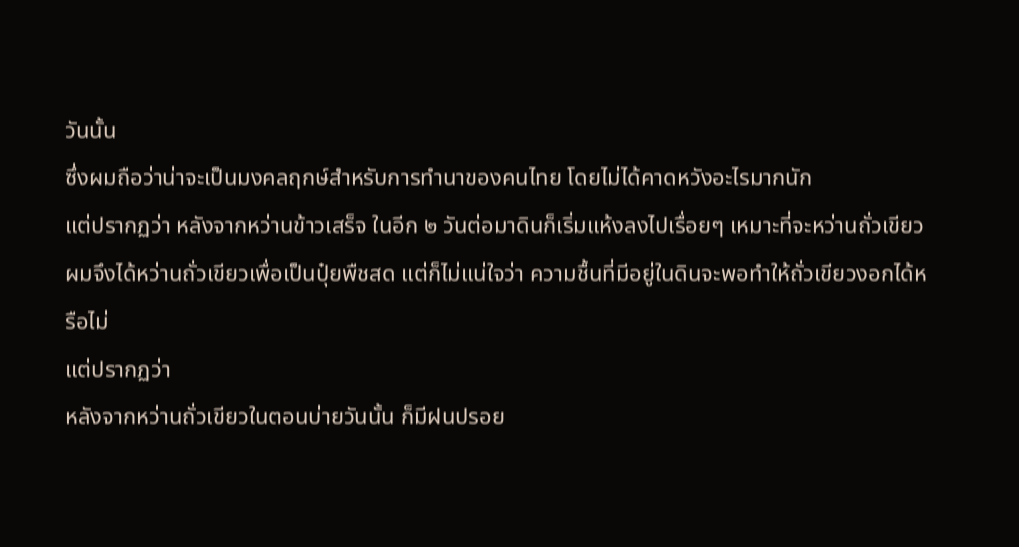วันนั้น
ซึ่งผมถือว่าน่าจะเป็นมงคลฤกษ์สำหรับการทำนาของคนไทย โดยไม่ได้คาดหวังอะไรมากนัก
แต่ปรากฏว่า หลังจากหว่านข้าวเสร็จ ในอีก ๒ วันต่อมาดินก็เริ่มแห้งลงไปเรื่อยๆ เหมาะที่จะหว่านถั่วเขียว ผมจึงได้หว่านถั่วเขียวเพื่อเป็นปุ๋ยพืชสด แต่ก็ไม่แน่ใจว่า ความชื้นที่มีอยู่ในดินจะพอทำให้ถั่วเขียวงอกได้หรือไม่
แต่ปรากฏว่า
หลังจากหว่านถั่วเขียวในตอนบ่ายวันนั้น ก็มีฝนปรอย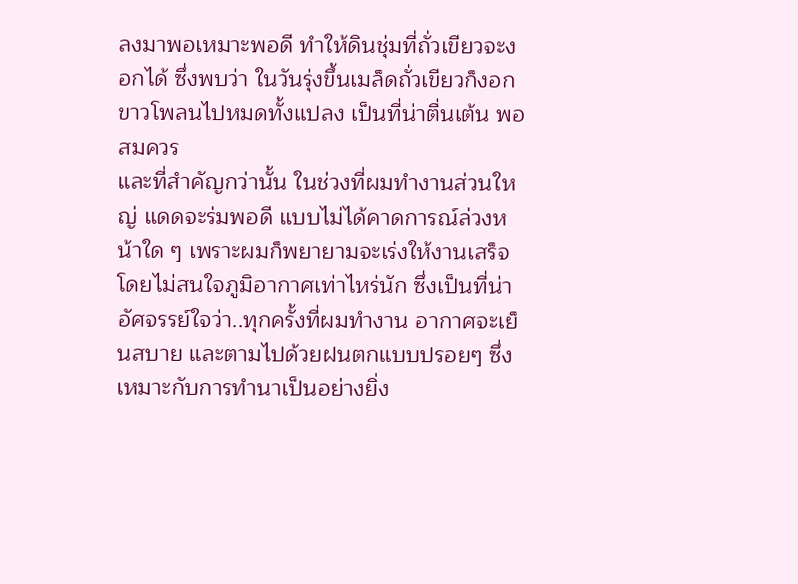ลงมาพอเหมาะพอดี ทำให้ดินชุ่มที่ถั่วเขียวจะงอกได้ ซึ่งพบว่า ในวันรุ่งขึ้นเมล็ดถั่วเขียวก็งอกขาวโพลนไปหมดทั้งแปลง เป็นที่น่าตื่นเต้น พอสมควร
และที่สำคัญกว่านั้น ในช่วงที่ผมทำงานส่วนใหญ่ แดดจะร่มพอดี แบบไม่ได้คาดการณ์ล่วงหน้าใด ๆ เพราะผมก็พยายามจะเร่งให้งานเสร็จ โดยไม่สนใจภูมิอากาศเท่าไหร่นัก ซึ่งเป็นที่น่าอัศจรรย์ใจว่า..ทุกครั้งที่ผมทำงาน อากาศจะเย็นสบาย และตามไปด้วยฝนตกแบบปรอยๆ ซึ่งเหมาะกับการทำนาเป็นอย่างยิ่ง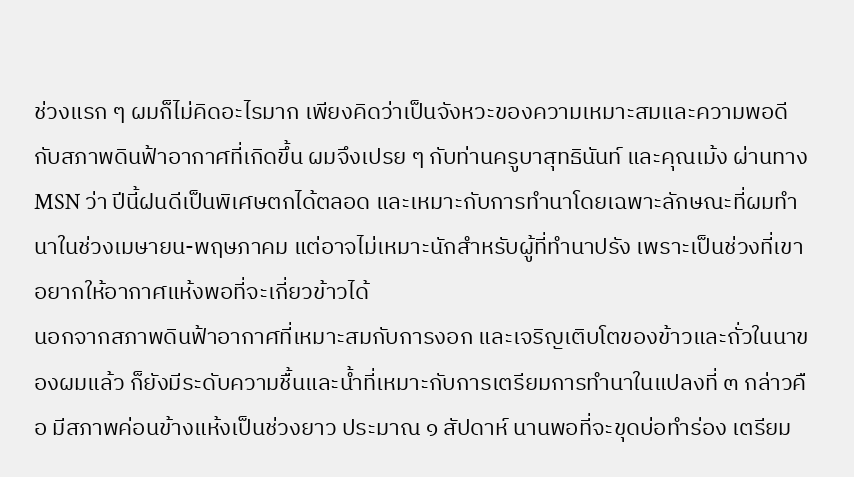ช่วงแรก ๆ ผมก็ไม่คิดอะไรมาก เพียงคิดว่าเป็นจังหวะของความเหมาะสมและความพอดีกับสภาพดินฟ้าอากาศที่เกิดขึ้น ผมจึงเปรย ๆ กับท่านครูบาสุทธินันท์ และคุณเม้ง ผ่านทาง MSN ว่า ปีนี้ฝนดีเป็นพิเศษตกได้ตลอด และเหมาะกับการทำนาโดยเฉพาะลักษณะที่ผมทำนาในช่วงเมษายน-พฤษภาคม แต่อาจไม่เหมาะนักสำหรับผู้ที่ทำนาปรัง เพราะเป็นช่วงที่เขาอยากให้อากาศแห้งพอที่จะเกี่ยวข้าวได้
นอกจากสภาพดินฟ้าอากาศที่เหมาะสมกับการงอก และเจริญเติบโตของข้าวและถั่วในนาของผมแล้ว ก็ยังมีระดับความชื้นและน้ำที่เหมาะกับการเตรียมการทำนาในแปลงที่ ๓ กล่าวคือ มีสภาพค่อนข้างแห้งเป็นช่วงยาว ประมาณ ๑ สัปดาห์ นานพอที่จะขุดบ่อทำร่อง เตรียม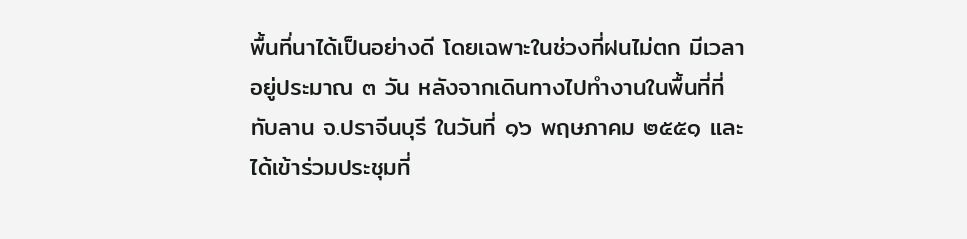พื้นที่นาได้เป็นอย่างดี โดยเฉพาะในช่วงที่ฝนไม่ตก มีเวลาอยู่ประมาณ ๓ วัน หลังจากเดินทางไปทำงานในพื้นที่ที่ทับลาน จ.ปราจีนบุรี ในวันที่ ๑๖ พฤษภาคม ๒๕๕๑ และได้เข้าร่วมประชุมที่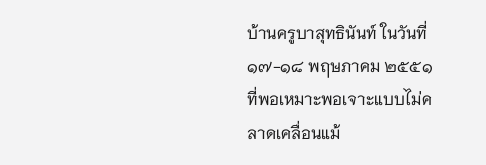บ้านครูบาสุทธินันท์ ในวันที่ ๑๗-๑๘ พฤษภาคม ๒๕๕๑ ที่พอเหมาะพอเจาะแบบไม่คลาดเคลื่อนแม้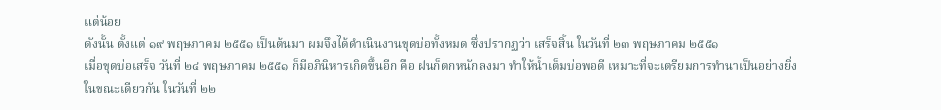แต่น้อย
ดังนั้น ตั้งแต่ ๑๙ พฤษภาคม ๒๕๕๑ เป็นต้นมา ผมจึงได้ดำเนินงานขุดบ่อทั้งหมด ซึ่งปรากฏว่า เสร็จสิ้น ในวันที่ ๒๓ พฤษภาคม ๒๕๕๑
เมื่อขุดบ่อเสร็จ วันที่ ๒๔ พฤษภาคม ๒๕๕๑ ก็มีอภินิหารเกิดขึ้นอีก คือ ฝนก็ตกหนักลงมา ทำให้น้ำเต็มบ่อพอดี เหมาะที่จะเตรียมการทำนาเป็นอย่างยิ่ง
ในขณะเดียวกัน ในวันที่ ๒๒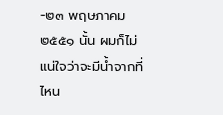-๒๓ พฤษภาคม ๒๕๕๑ นั้น ผมก็ไม่แน่ใจว่าจะมีน้ำจากที่ไหน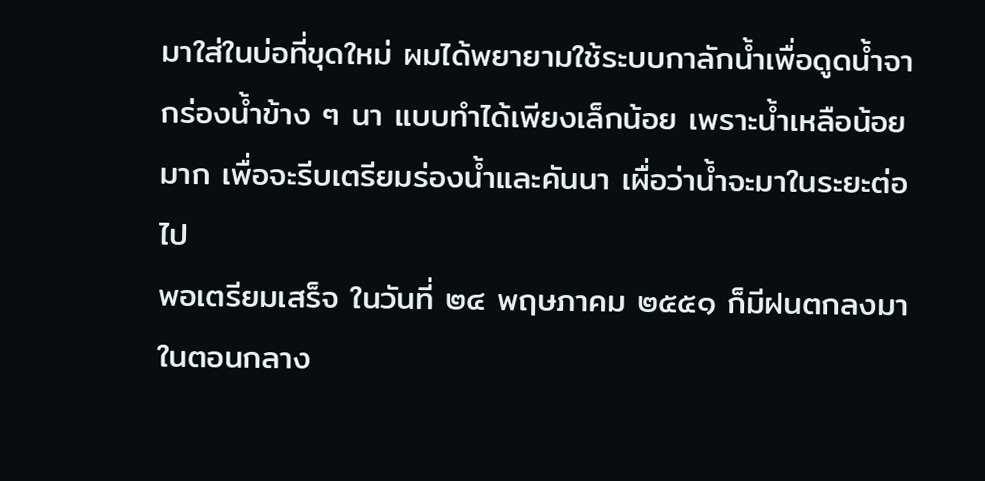มาใส่ในบ่อที่ขุดใหม่ ผมได้พยายามใช้ระบบกาลักน้ำเพื่อดูดน้ำจากร่องน้ำข้าง ๆ นา แบบทำได้เพียงเล็กน้อย เพราะน้ำเหลือน้อยมาก เพื่อจะรีบเตรียมร่องน้ำและคันนา เผื่อว่าน้ำจะมาในระยะต่อไป
พอเตรียมเสร็จ ในวันที่ ๒๔ พฤษภาคม ๒๕๕๑ ก็มีฝนตกลงมาในตอนกลาง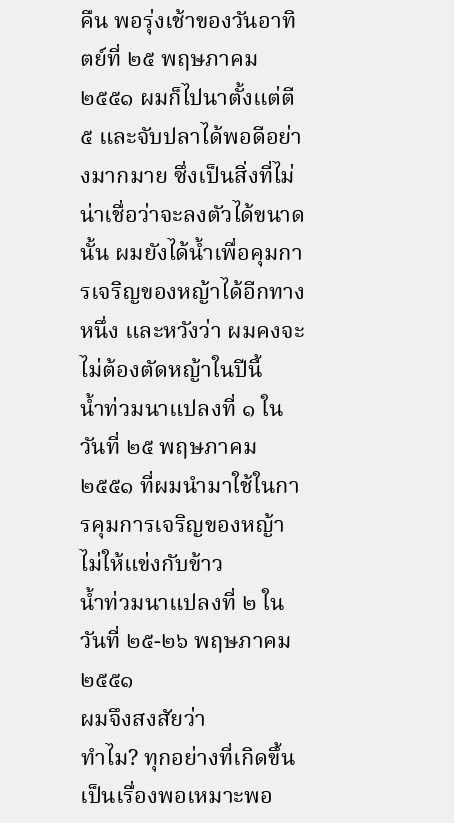คืน พอรุ่งเช้าของวันอาทิตย์ที่ ๒๕ พฤษภาคม ๒๕๕๑ ผมก็ไปนาตั้งแต่ตี ๕ และจับปลาได้พอดีอย่างมากมาย ซึ่งเป็นสิ่งที่ไม่น่าเชื่อว่าจะลงตัวได้ขนาดนั้น ผมยังได้น้ำเพื่อคุมการเจริญของหญ้าได้อีกทางหนึ่ง และหวังว่า ผมคงจะไม่ต้องตัดหญ้าในปีนี้
น้ำท่วมนาแปลงที่ ๑ ในวันที่ ๒๕ พฤษภาคม ๒๕๕๑ ที่ผมนำมาใช้ในการคุมการเจริญของหญ้า ไม่ให้แข่งกับข้าว
น้ำท่วมนาแปลงที่ ๒ ในวันที่ ๒๕-๒๖ พฤษภาคม ๒๕๕๑
ผมจึงสงสัยว่า
ทำไม? ทุกอย่างที่เกิดขึ้น เป็นเรื่องพอเหมาะพอ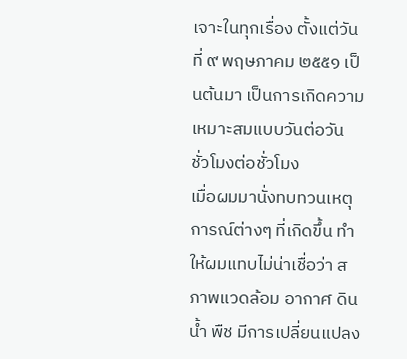เจาะในทุกเรื่อง ตั้งแต่วันที่ ๙ พฤษภาคม ๒๕๕๑ เป็นต้นมา เป็นการเกิดความเหมาะสมแบบวันต่อวัน ชั่วโมงต่อชั่วโมง
เมื่อผมมานั่งทบทวนเหตุการณ์ต่างๆ ที่เกิดขึ้น ทำให้ผมแทบไม่น่าเชื่อว่า สภาพแวดล้อม อากาศ ดิน น้ำ พืช มีการเปลี่ยนแปลง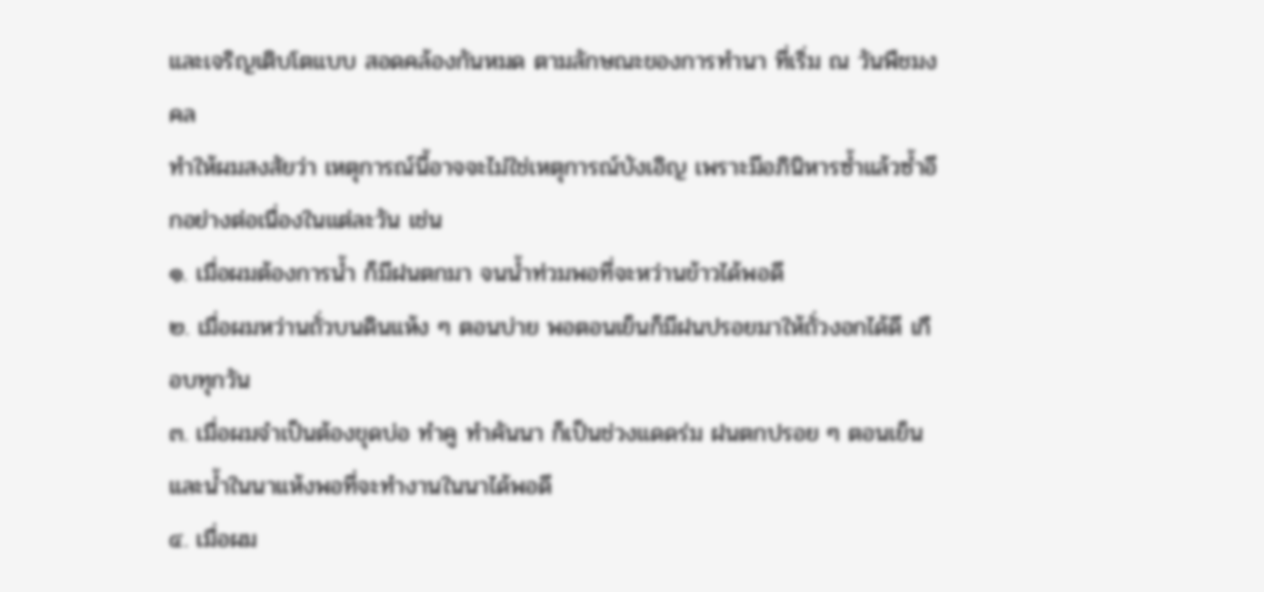และเจริญเติบโตแบบ สอดคล้องกันหมด ตามลักษณะของการทำนา ที่เริ่ม ณ วันพืชมงคล
ทำให้ผมสงสัยว่า เหตุการณ์นี้อาจจะไม่ใช่เหตุการณ์บังเอิญ เพราะมีอภินิหารซ้ำแล้วซ้ำอีกอย่างต่อเนื่องในแต่ละวัน เช่น
๑. เมื่อผมต้องการน้ำ ก็มีฝนตกมา จนน้ำท่วมพอที่จะหว่านข้าวได้พอดี
๒. เมื่อผมหว่านถั่วบนดินแห้ง ๆ ตอนบ่าย พอตอนเย็นก็มีฝนปรอยมาให้ถั่วงอกได้ดี เกือบทุกวัน
๓. เมื่อผมจำเป็นต้องขุดบ่อ ทำคู ทำคันนา ก็เป็นช่วงแดดร่ม ฝนตกปรอย ๆ ตอนเย็น และน้ำในนาแห้งพอที่จะทำงานในนาได้พอดี
๔. เมื่อผม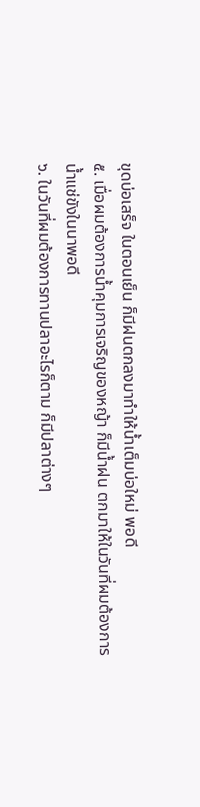ขุดบ่อเสร็จ ในตอนเย็น ก็มีฝนตกลงมาทำให้น้ำเต็มบ่อใหม่ พอดี
๕. เมื่อผมต้องการน้ำคุมการเจริญของหญ้า ก็มีน้ำฝน ตกมาให้ในวันที่ผมต้องการน้ำแช่ขังในนาพอดี
๖. ในวันที่ผมต้องการทานปลาอะไรก็ตาม ก็มีปลาต่างๆ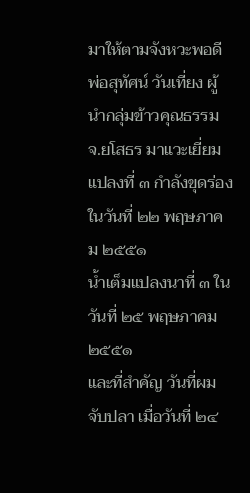มาให้ตามจังหวะพอดี
พ่อสุทัศน์ วันเที่ยง ผู้นำกลุ่มข้าวคุณธรรม จ.ยโสธร มาแวะเยี่ยมแปลงที่ ๓ กำลังขุดร่อง ในวันที่ ๒๒ พฤษภาคม ๒๕๕๑
น้ำเต็มแปลงนาที่ ๓ ในวันที่ ๒๕ พฤษภาคม ๒๕๕๑
และที่สำคัญ วันที่ผมจับปลา เมื่อวันที่ ๒๔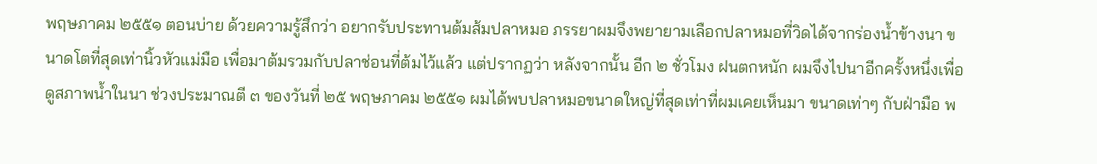พฤษภาคม ๒๕๕๑ ตอนบ่าย ด้วยความรู้สึกว่า อยากรับประทานต้มส้มปลาหมอ ภรรยาผมจึงพยายามเลือกปลาหมอที่วิดได้จากร่องน้ำข้างนา ขนาดโตที่สุดเท่านิ้วหัวแม่มือ เพื่อมาต้มรวมกับปลาช่อนที่ต้มไว้แล้ว แต่ปรากฏว่า หลังจากนั้น อีก ๒ ชั่วโมง ฝนตกหนัก ผมจึงไปนาอีกครั้งหนึ่งเพื่อดูสภาพน้ำในนา ช่วงประมาณตี ๓ ของวันที่ ๒๕ พฤษภาคม ๒๕๕๑ ผมได้พบปลาหมอขนาดใหญ่ที่สุดเท่าที่ผมเคยเห็นมา ขนาดเท่าๆ กับฝ่ามือ พ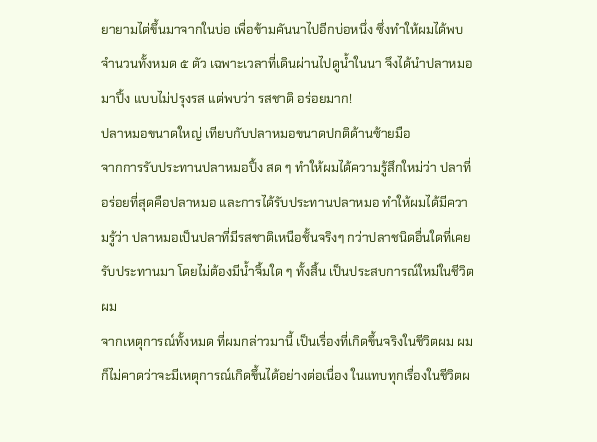ยายามไต่ขึ้นมาจากในบ่อ เพื่อข้ามคันนาไปอีกบ่อหนึ่ง ซึ่งทำให้ผมได้พบจำนวนทั้งหมด ๕ ตัว เฉพาะเวลาที่เดินผ่านไปดูน้ำในนา จึงได้นำปลาหมอมาปิ้ง แบบไม่ปรุงรส แต่พบว่า รสชาติ อร่อยมาก!
ปลาหมอขนาดใหญ่ เทียบกับปลาหมอขนาดปกติด้านซ้ายมือ
จากการรับประทานปลาหมอปิ้ง สด ๆ ทำให้ผมได้ความรู้สึกใหม่ว่า ปลาที่อร่อยที่สุดคือปลาหมอ และการได้รับประทานปลาหมอ ทำให้ผมได้มีความรู้ว่า ปลาหมอเป็นปลาที่มีรสชาติเหนือชั้นจริงๆ กว่าปลาชนิดอื่นใดที่เคยรับประทานมา โดยไม่ต้องมีน้ำจิ้มใด ๆ ทั้งสิ้น เป็นประสบการณ์ใหม่ในชีวิตผม
จากเหตุการณ์ทั้งหมด ที่ผมกล่าวมานี้ เป็นเรื่องที่เกิดขึ้นจริงในชีวิตผม ผมก็ไม่คาดว่าจะมีเหตุการณ์เกิดขึ้นได้อย่างต่อเนื่อง ในแทบทุกเรื่องในชีวิตผ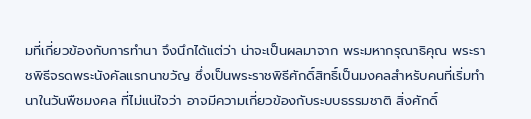มที่เกี่ยวข้องกับการทำนา จึงนึกได้แต่ว่า น่าจะเป็นผลมาจาก พระมหากรุณาธิคุณ พระราชพิธีจรดพระนังคัลแรกนาขวัญ ซึ่งเป็นพระราชพิธีศักดิ์สิทธิ์เป็นมงคลสำหรับคนที่เริ่มทำนาในวันพืชมงคล ที่ไม่แน่ใจว่า อาจมีความเกี่ยวข้องกับระบบธรรมชาติ สิ่งศักดิ์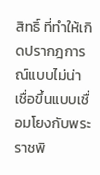สิทธิ์ ที่ทำให้เกิดปรากฎการณ์แบบไม่น่าเชื่อขึ้นแบบเชื่อมโยงกับพระราชพิ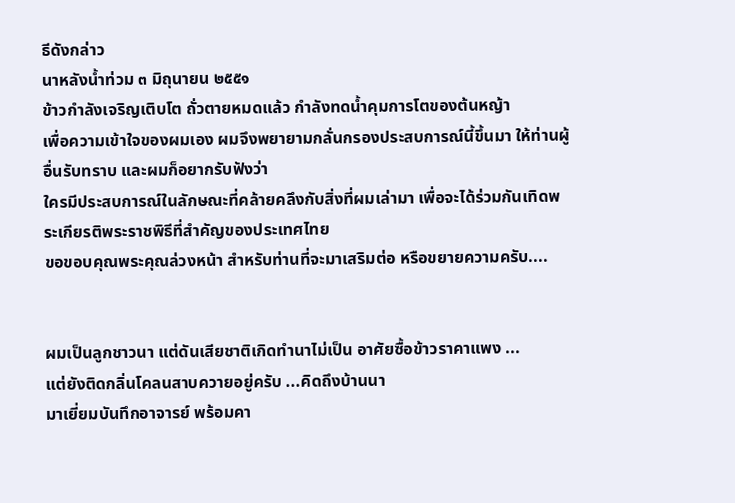ธีดังกล่าว
นาหลังน้ำท่วม ๓ มิถุนายน ๒๕๕๑
ข้าวกำลังเจริญเติบโต ถั่วตายหมดแล้ว กำลังทดน้ำคุมการโตของต้นหญ้า
เพื่อความเข้าใจของผมเอง ผมจึงพยายามกลั่นกรองประสบการณ์นี้ขึ้นมา ให้ท่านผู้อื่นรับทราบ และผมก็อยากรับฟังว่า
ใครมีประสบการณ์ในลักษณะที่คล้ายคลึงกับสิ่งที่ผมเล่ามา เพื่อจะได้ร่วมกันเทิดพระเกียรติพระราชพิธีที่สำคัญของประเทศไทย
ขอขอบคุณพระคุณล่วงหน้า สำหรับท่านที่จะมาเสริมต่อ หรือขยายความครับ....


ผมเป็นลูกชาวนา แต่ดันเสียชาติเกิดทำนาไม่เป็น อาศัยซื้อข้าวราคาแพง ...
แต่ยังติดกลิ่นโคลนสาบควายอยู่ครับ ...คิดถึงบ้านนา
มาเยี่ยมบันทึกอาจารย์ พร้อมคา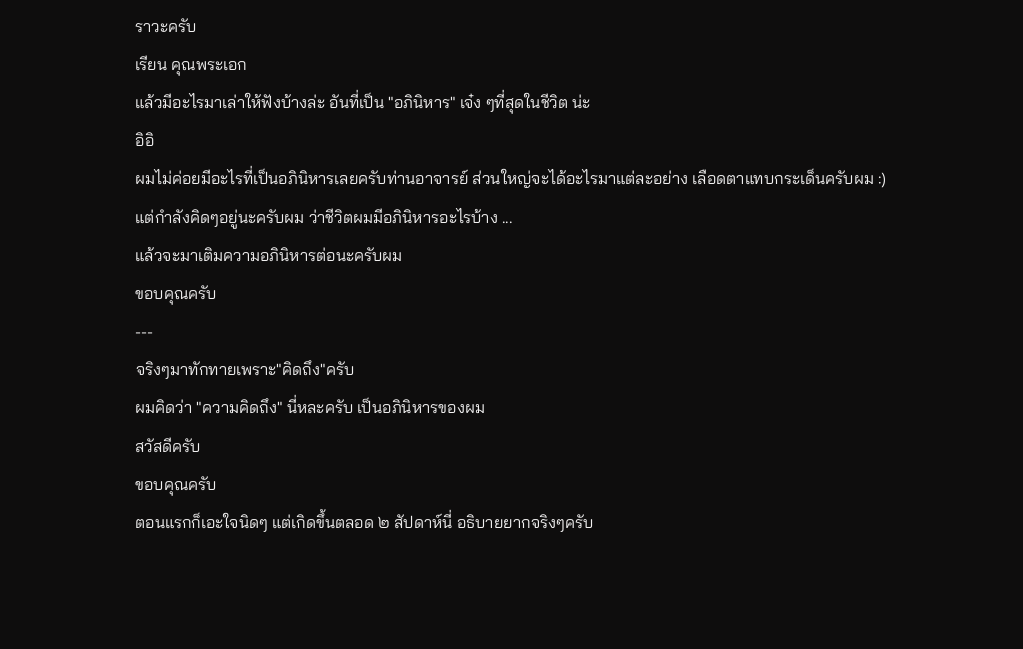ราวะครับ
เรียน คุณพระเอก
แล้วมีอะไรมาเล่าให้ฟังบ้างล่ะ อันที่เป็น "อภินิหาร" เจ๋ง ๆที่สุดในชีวิต น่ะ
อิอิ
ผมไม่ค่อยมีอะไรที่เป็นอภินิหารเลยครับท่านอาจารย์ ส่วนใหญ่จะได้อะไรมาแต่ละอย่าง เลือดตาแทบกระเด็นครับผม :)
แต่กำลังคิดๆอยู่นะครับผม ว่าชีวิตผมมีอภินิหารอะไรบ้าง ...
แล้วจะมาเติมความอภินิหารต่อนะครับผม
ขอบคุณครับ
---
จริงๆมาทักทายเพราะ"คิดถึง"ครับ
ผมคิดว่า "ความคิดถึง" นี่หละครับ เป็นอภินิหารของผม
สวัสดีครับ
ขอบคุณครับ
ตอนแรกก็เอะใจนิดๆ แต่เกิดขึ้นตลอด ๒ สัปดาห์นี่ อธิบายยากจริงๆครับ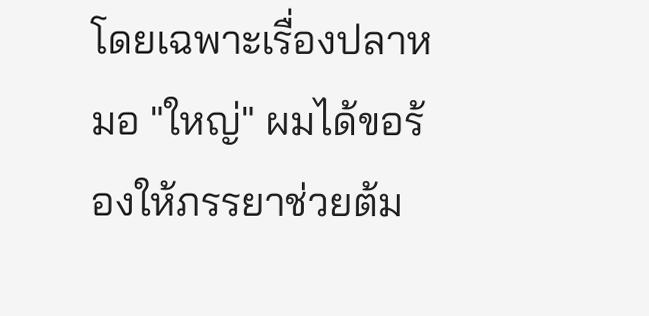โดยเฉพาะเรื่องปลาหมอ "ใหญ่" ผมได้ขอร้องให้ภรรยาช่วยต้ม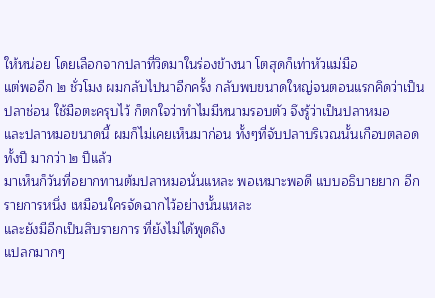ให้หน่อย โดยเลือกจากปลาที่วิดมาในร่องข้างนา โตสุดก็เท่าหัวแม่มือ
แต่พออีก ๒ ชั่วโมง ผมกลับไปนาอีกครั้ง กลับพบขนาดใหญ่จนตอนแรกคิดว่าเป็นปลาช่อน ใช้มือตะครุบไว้ ก็ตกใจว่าทำไมมีหนามรอบตัว จึงรู้ว่าเป็นปลาหมอ
และปลาหมอขนาดนี้ ผมก็ไม่เคยเห็นมาก่อน ทั้งๆที่จับปลาบริเวณนั้นเกือบตลอดทั้งปี มากว่า ๒ ปีแล้ว
มาเห็นก็วันที่อยากทานต้มปลาหมอนั่นแหละ พอเหมาะพอดี แบบอธิบายยาก อีกรายการหนึ่ง เหมือนใครจัดฉากไว้อย่างนั้นแหละ
และยังมีอีกเป็นสิบรายการ ที่ยังไม่ได้พูดถึง
แปลกมากๆ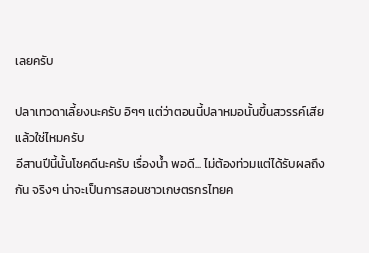เลยครับ

ปลาเทวดาเลี้ยงนะครับ อิๆๆ แต่ว่าตอนนี้ปลาหมอนั้นขึ้นสวรรค์เสียแล้วใช่ไหมครับ
อีสานปีนี้นั้นโชคดีนะครับ เรื่องน้ำ พอดี... ไม่ต้องท่วมแต่ได้รับผลถึงกัน จริงๆ น่าจะเป็นการสอนชาวเกษตรกรไทยค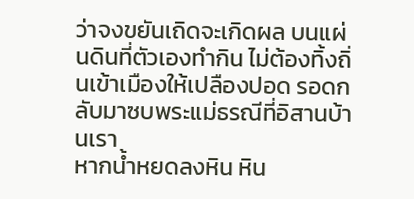ว่าจงขยันเถิดจะเกิดผล บนแผ่นดินที่ตัวเองทำกิน ไม่ต้องทิ้งถิ่นเข้าเมืองให้เปลืองปอด รอดกลับมาซบพระแม่ธรณีที่อิสานบ้านเรา
หากน้ำหยดลงหิน หิน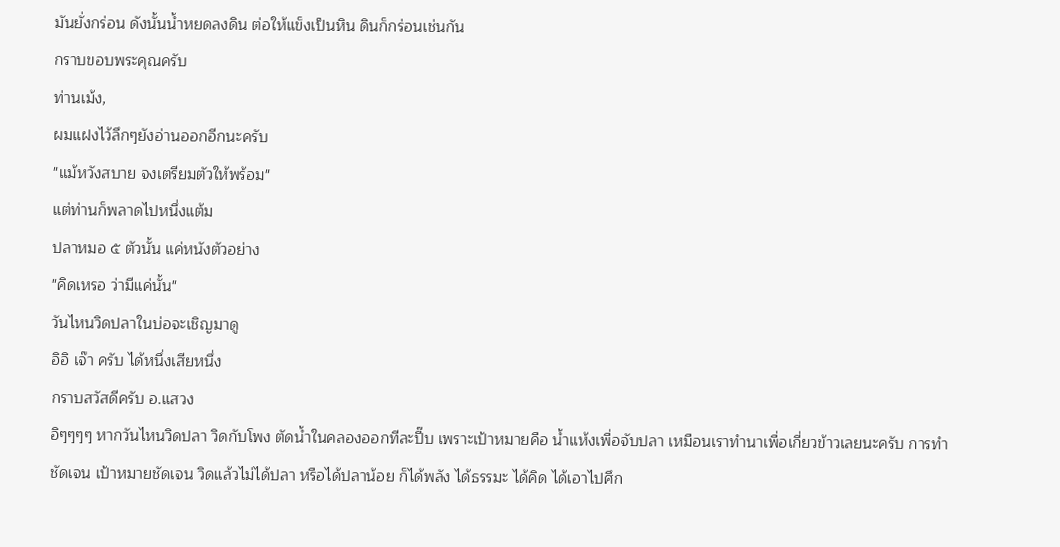มันยั่งกร่อน ดังนั้นน้ำหยดลงดิน ต่อให้แข็งเป็นหิน ดินก็กร่อนเช่นกัน
กราบขอบพระคุณครับ
ท่านเม้ง,
ผมแฝงไว้ลึกๆยังอ่านออกอีกนะครับ
"แม้หวังสบาย จงเตรียมตัวให้พร้อม"
แต่ท่านก็พลาดไปหนึ่งแต้ม
ปลาหมอ ๕ ตัวนั้น แค่หนังตัวอย่าง
"คิดเหรอ ว่ามีแค่นั้น"
วันไหนวิดปลาในบ่อจะเชิญมาดู
อิอิ เจ๊า ครับ ได้หนึ่งเสียหนึ่ง
กราบสวัสดีครับ อ.แสวง
อิๆๆๆๆ หากวันไหนวิดปลา วิดกับโพง ตัดน้ำในคลองออกทีละปี๊บ เพราะเป้าหมายคือ น้ำแห้งเพื่อจับปลา เหมือนเราทำนาเพื่อเกี่ยวข้าวเลยนะครับ การทำชัดเจน เป้าหมายชัดเจน วิดแล้วไม่ได้ปลา หรือได้ปลาน้อย ก็ได้พลัง ได้ธรรมะ ได้คิด ได้เอาไปศึก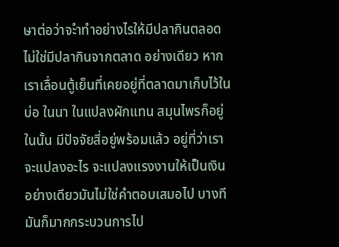ษาต่อว่าจะำทำอย่างไรให้มีปลากินตลอด ไม่ใช่มีปลากินจากตลาด อย่างเดียว หากเราเลื่อนตู้เย็นที่เคยอยู่ที่ตลาดมาเก็บไว้ในบ่อ ในนา ในแปลงผักแทน สมุนไพรก็อยู่ในนั้น มีปัจจัยสี่อยู่พร้อมแล้ว อยู่ที่ว่าเราจะแปลงอะไร จะแปลงแรงงานให้เป็นเงินอย่างเดียวมันไม่ใช่คำตอบเสมอไป บางทีมันก็มากกระบวนการไป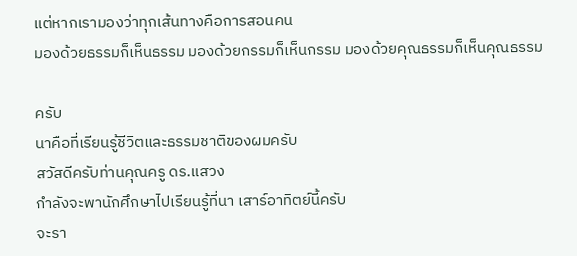แต่หากเรามองว่าทุกเส้นทางคือการสอนคน
มองด้วยธรรมก็เห็นธรรม มองด้วยกรรมก็เห็นกรรม มองด้วยคุณธรรมก็เห็นคุณธรรม

ครับ
นาคือที่เรียนรู้ชีวิตและธรรมชาติของผมครับ
สวัสดีครับท่านคุณครู ดร.แสวง
กำลังจะพานักศึกษาไปเรียนรู้ที่นา เสาร์อาทิตย์นี้ครับ
จะรา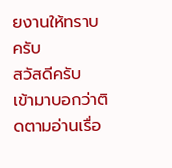ยงานให้ทราบครับ
สวัสดีครับ
เข้ามาบอกว่าติดตามอ่านเรื่อ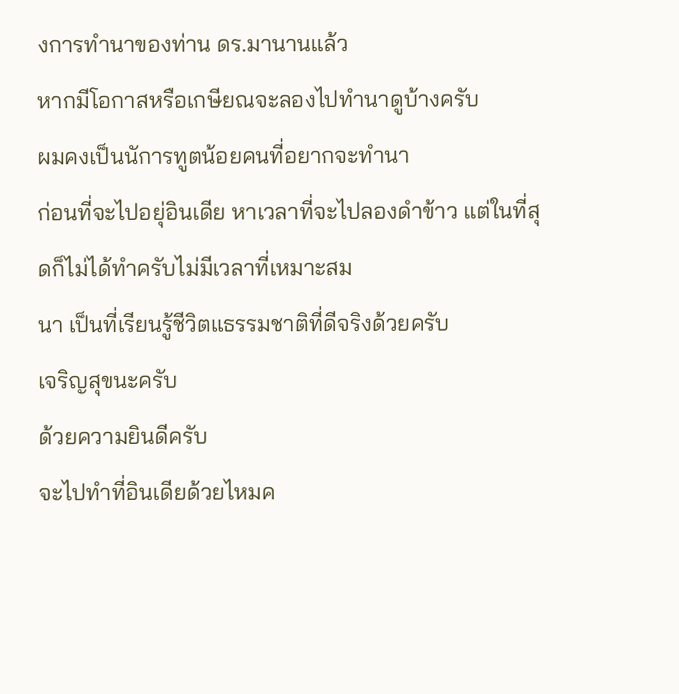งการทำนาของท่าน ดร.มานานแล้ว
หากมีโอกาสหรือเกษียณจะลองไปทำนาดูบ้างครับ
ผมคงเป็นนัการทูตน้อยคนที่อยากจะทำนา
ก่อนที่จะไปอยุ่อินเดีย หาเวลาที่จะไปลองดำข้าว แต่ในที่สุดก็ไม่ได้ทำครับไม่มีเวลาที่เหมาะสม
นา เป็นที่เรียนรู้ชีวิตแธรรมชาติที่ดีจริงด้วยครับ
เจริญสุขนะครับ
ด้วยความยินดีครับ
จะไปทำที่อินเดียด้วยไหมค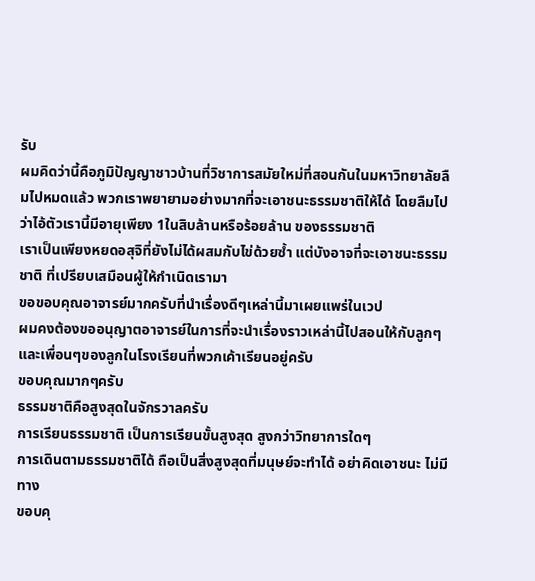รับ
ผมคิดว่านี้คือภูมิปัญญาชาวบ้านที่วิชาการสมัยใหม่ที่สอนกันในมหาวิทยาลัยลืมไปหมดแล้ว พวกเราพยายามอย่างมากที่จะเอาชนะธรรมชาติให้ได้ โดยลืมไปว่าไอ้ตัวเรานี้มีอายุเพียง 1ในสิบล้านหรือร้อยล้าน ของธรรมชาติ
เราเป็นเพียงหยดอสุจิที่ยังไม่ได้ผสมกับไข่ด้วยซ้ำ แต่บังอาจที่จะเอาชนะธรรมชาติ ที่เปรียบเสมือนผู้ให้กำเนิดเรามา
ขอขอบคุณอาจารย์มากครับที่นำเรื่องดีๆเหล่านี้มาเผยแพร่ในเวป
ผมคงต้องขออนุญาตอาจารย์ในการที่จะนำเรื่องราวเหล่านี้ไปสอนให้กับลูกๆ และเพื่อนๆของลูกในโรงเรียนที่พวกเค้าเรียนอยู่ครับ
ขอบคุณมากๆครับ
ธรรมชาติคือสูงสุดในจักรวาลครับ
การเรียนธรรมชาติ เป็นการเรียนขั้นสูงสุด สูงกว่าวิทยาการใดๆ
การเดินตามธรรมชาติได้ ถือเป็นสิ่งสูงสุดที่มนุษย์จะทำได้ อย่าคิดเอาชนะ ไม่มีทาง
ขอบคุ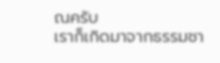ณครับ
เราก็เกิดมาจากธรรมชา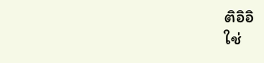ติอิอิ
ใช่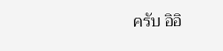ครับ อิอิ